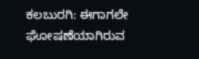ಕಲಬುರಗಿ: ಈಗಾಗಲೇ ಘೋಷಣೆಯಾಗಿರುವ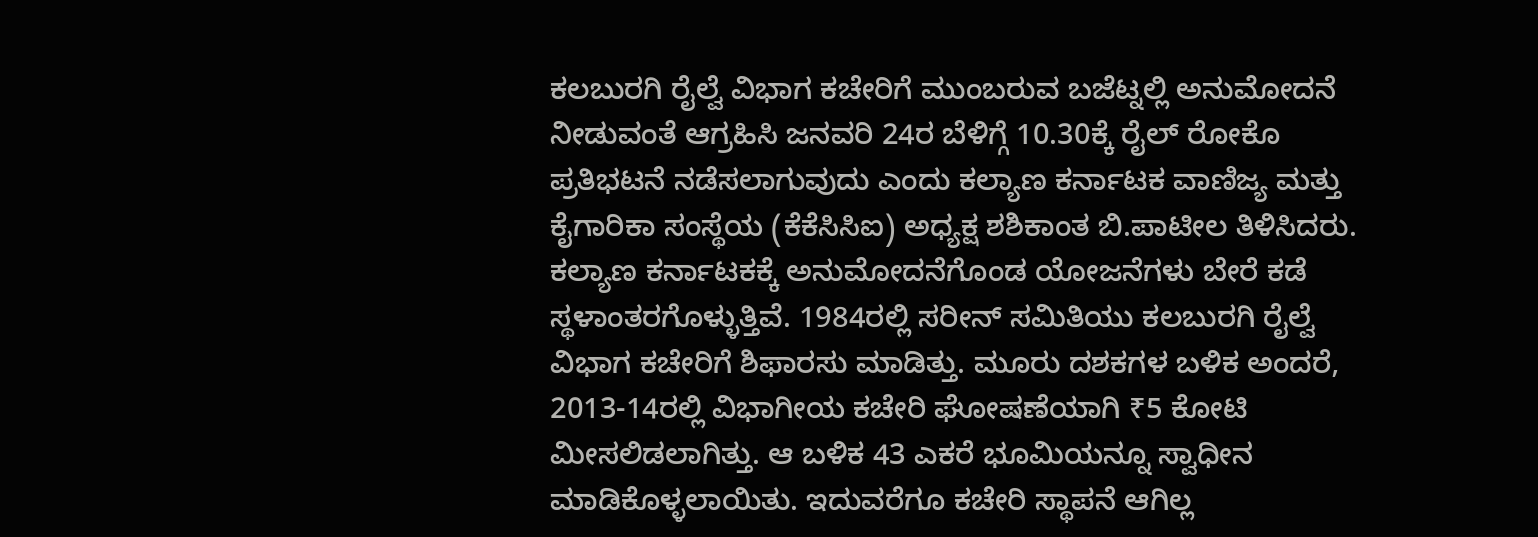ಕಲಬುರಗಿ ರೈಲ್ವೆ ವಿಭಾಗ ಕಚೇರಿಗೆ ಮುಂಬರುವ ಬಜೆಟ್ನಲ್ಲಿ ಅನುಮೋದನೆ ನೀಡುವಂತೆ ಆಗ್ರಹಿಸಿ ಜನವರಿ 24ರ ಬೆಳಿಗ್ಗೆ 10.30ಕ್ಕೆ ರೈಲ್ ರೋಕೊ ಪ್ರತಿಭಟನೆ ನಡೆಸಲಾಗುವುದು ಎಂದು ಕಲ್ಯಾಣ ಕರ್ನಾಟಕ ವಾಣಿಜ್ಯ ಮತ್ತು ಕೈಗಾರಿಕಾ ಸಂಸ್ಥೆಯ (ಕೆಕೆಸಿಸಿಐ) ಅಧ್ಯಕ್ಷ ಶಶಿಕಾಂತ ಬಿ.ಪಾಟೀಲ ತಿಳಿಸಿದರು.
ಕಲ್ಯಾಣ ಕರ್ನಾಟಕಕ್ಕೆ ಅನುಮೋದನೆಗೊಂಡ ಯೋಜನೆಗಳು ಬೇರೆ ಕಡೆ ಸ್ಥಳಾಂತರಗೊಳ್ಳುತ್ತಿವೆ. 1984ರಲ್ಲಿ ಸರೀನ್ ಸಮಿತಿಯು ಕಲಬುರಗಿ ರೈಲ್ವೆ ವಿಭಾಗ ಕಚೇರಿಗೆ ಶಿಫಾರಸು ಮಾಡಿತ್ತು. ಮೂರು ದಶಕಗಳ ಬಳಿಕ ಅಂದರೆ, 2013-14ರಲ್ಲಿ ವಿಭಾಗೀಯ ಕಚೇರಿ ಘೋಷಣೆಯಾಗಿ ₹5 ಕೋಟಿ ಮೀಸಲಿಡಲಾಗಿತ್ತು. ಆ ಬಳಿಕ 43 ಎಕರೆ ಭೂಮಿಯನ್ನೂ ಸ್ವಾಧೀನ ಮಾಡಿಕೊಳ್ಳಲಾಯಿತು. ಇದುವರೆಗೂ ಕಚೇರಿ ಸ್ಥಾಪನೆ ಆಗಿಲ್ಲ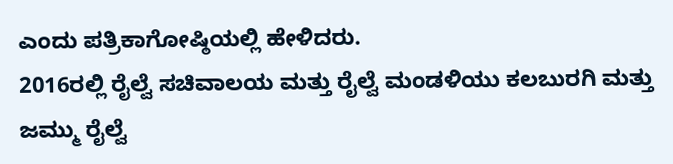ಎಂದು ಪತ್ರಿಕಾಗೋಷ್ಠಿಯಲ್ಲಿ ಹೇಳಿದರು.
2016ರಲ್ಲಿ ರೈಲ್ವೆ ಸಚಿವಾಲಯ ಮತ್ತು ರೈಲ್ವೆ ಮಂಡಳಿಯು ಕಲಬುರಗಿ ಮತ್ತು ಜಮ್ಮು ರೈಲ್ವೆ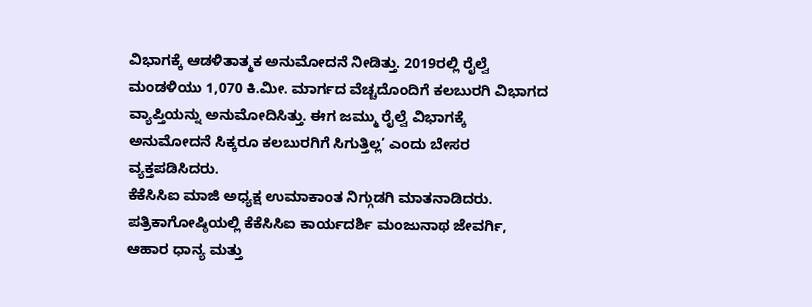ವಿಭಾಗಕ್ಕೆ ಆಡಳಿತಾತ್ಮಕ ಅನುಮೋದನೆ ನೀಡಿತ್ತು. 2019ರಲ್ಲಿ ರೈಲ್ವೆ ಮಂಡಳಿಯು 1,070 ಕಿ.ಮೀ. ಮಾರ್ಗದ ವೆಚ್ಚದೊಂದಿಗೆ ಕಲಬುರಗಿ ವಿಭಾಗದ ವ್ಯಾಪ್ತಿಯನ್ನು ಅನುಮೋದಿಸಿತ್ತು. ಈಗ ಜಮ್ಮು ರೈಲ್ವೆ ವಿಭಾಗಕ್ಕೆ ಅನುಮೋದನೆ ಸಿಕ್ಕರೂ ಕಲಬುರಗಿಗೆ ಸಿಗುತ್ತಿಲ್ಲ’ ಎಂದು ಬೇಸರ ವ್ಯಕ್ತಪಡಿಸಿದರು.
ಕೆಕೆಸಿಸಿಐ ಮಾಜಿ ಅಧ್ಯಕ್ಷ ಉಮಾಕಾಂತ ನಿಗ್ಗುಡಗಿ ಮಾತನಾಡಿದರು.
ಪತ್ರಿಕಾಗೋಷ್ಠಿಯಲ್ಲಿ ಕೆಕೆಸಿಸಿಐ ಕಾರ್ಯದರ್ಶಿ ಮಂಜುನಾಥ ಜೇವರ್ಗಿ, ಆಹಾರ ಧಾನ್ಯ ಮತ್ತು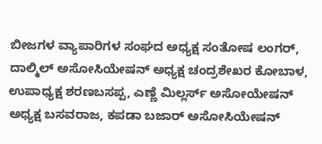ಬೀಜಗಳ ವ್ಯಾಪಾರಿಗಳ ಸಂಘದ ಅಧ್ಯಕ್ಷ ಸಂತೋಷ ಲಂಗರ್, ದಾಲ್ಮಿಲ್ ಅಸೋಸಿಯೇಷನ್ ಅಧ್ಯಕ್ಷ ಚಂದ್ರಶೇಖರ ಕೋಬಾಳ, ಉಪಾಧ್ಯಕ್ಷ ಶರಣಬಸಪ್ಪ, ಎಣ್ಣೆ ಮಿಲ್ಲರ್ಸ್ ಅಸೋಯೇಷನ್ ಅಧ್ಯಕ್ಷ ಬಸವರಾಜ, ಕಪಡಾ ಬಜಾರ್ ಅಸೋಸಿಯೇಷನ್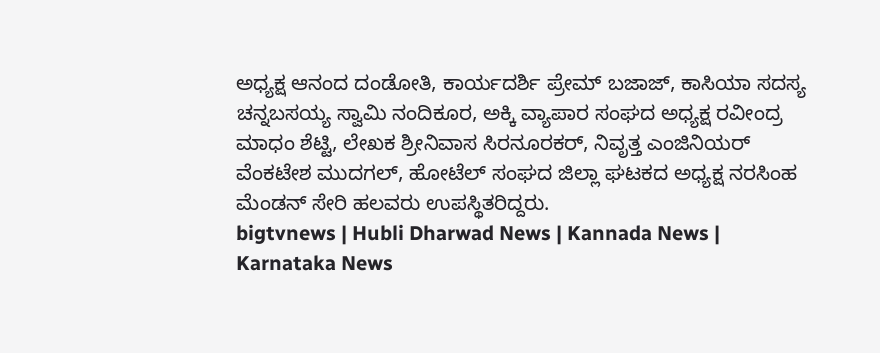ಅಧ್ಯಕ್ಷ ಆನಂದ ದಂಡೋತಿ, ಕಾರ್ಯದರ್ಶಿ ಪ್ರೇಮ್ ಬಜಾಜ್, ಕಾಸಿಯಾ ಸದಸ್ಯ ಚನ್ನಬಸಯ್ಯ ಸ್ವಾಮಿ ನಂದಿಕೂರ, ಅಕ್ಕಿ ವ್ಯಾಪಾರ ಸಂಘದ ಅಧ್ಯಕ್ಷ ರವೀಂದ್ರ ಮಾಧಂ ಶೆಟ್ಟಿ, ಲೇಖಕ ಶ್ರೀನಿವಾಸ ಸಿರನೂರಕರ್, ನಿವೃತ್ತ ಎಂಜಿನಿಯರ್ ವೆಂಕಟೇಶ ಮುದಗಲ್, ಹೋಟೆಲ್ ಸಂಘದ ಜಿಲ್ಲಾ ಘಟಕದ ಅಧ್ಯಕ್ಷ ನರಸಿಂಹ ಮೆಂಡನ್ ಸೇರಿ ಹಲವರು ಉಪಸ್ಥಿತರಿದ್ದರು.
bigtvnews | Hubli Dharwad News | Kannada News | Karnataka News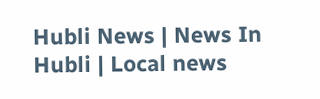Hubli News | News In Hubli | Local news